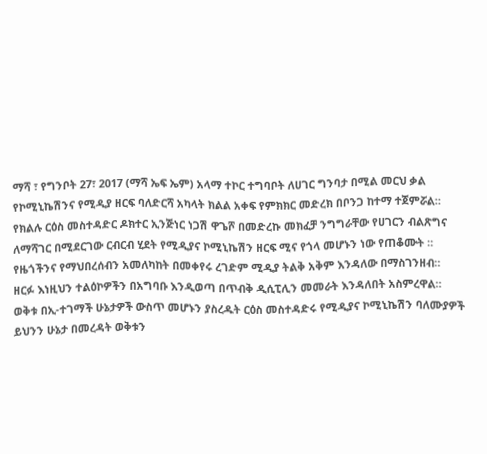ማሻ ፣ የግንቦት 27፣ 2017 (ማሻ ኤፍ ኤም) አላማ ተኮር ተግባቦት ለሀገር ግንባታ በሚል መርህ ቃል የኮሚኒኬሽንና የሚዲያ ዘርፍ ባለድርሻ አካላት ክልል አቀፍ የምክክር መድረክ በቦንጋ ከተማ ተጀምሯል።
የክልሉ ርዕስ መስተዳድር ዶክተር ኢንጅነር ነጋሽ ዋጌሾ በመድረኩ መክፈቻ ንግግራቸው የሀገርን ብልጽግና ለማሻገር በሚደርገው ርብርብ ሂደት የሚዲያና ኮሚኒኬሽን ዘርፍ ሚና የጎላ መሆኑን ነው የጠቆሙት ።
የዜጎችንና የማህበረሰብን አመለካከት በመቀየሩ ረገድም ሚዲያ ትልቅ አቅም እንዳለው በማስገንዘብ።
ዘርፉ እነዚህን ተልዕኮዎችን በአግባቡ እንዲወጣ በጥብቅ ዲሲፒሊን መመራት እንዳለበት አስምረዋል።
ወቅቱ በኢ-ተገማች ሁኔታዎች ውስጥ መሆኑን ያስረዱት ርዕስ መስተዳድሩ የሚዲያና ኮሚኒኬሽን ባለሙያዎች ይህንን ሁኔታ በመረዳት ወቅቱን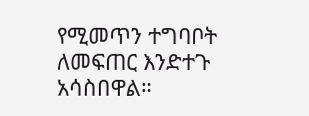የሚመጥን ተግባቦት ለመፍጠር እንድተጉ አሳስበዋል።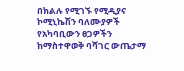በክልሉ የሚገኙ የሚዲያና ኮሚኒኬሽን ባለሙያዎች የአካባቢውን ፀጋዎችን ከማስተዋወቅ ባሻገር ውጤታማ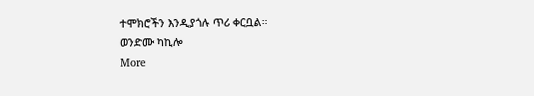ተሞክሮችን እንዲያጎሉ ጥሪ ቀርቧል።
ወንድሙ ካኪሎ
More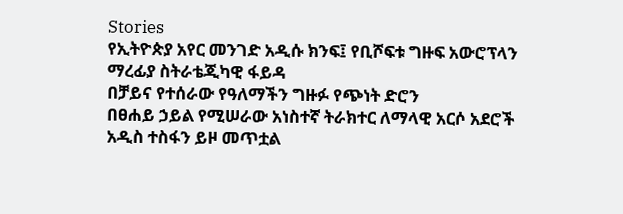Stories
የኢትዮጵያ አየር መንገድ አዲሱ ክንፍ፤ የቢሾፍቱ ግዙፍ አውሮፕላን ማረፊያ ስትራቴጂካዊ ፋይዳ
በቻይና የተሰራው የዓለማችን ግዙፉ የጭነት ድሮን
በፀሐይ ኃይል የሚሠራው አነስተኛ ትራክተር ለማላዊ አርሶ አደሮች አዲስ ተስፋን ይዞ መጥቷል